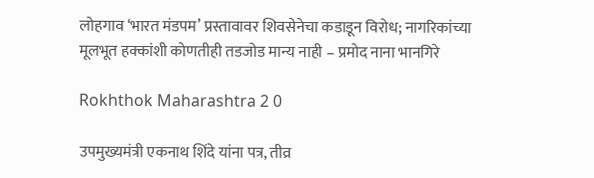लोहगाव ‘भारत मंडपम’ प्रस्तावावर शिवसेनेचा कडाडून विरोध; नागरिकांच्या मूलभूत हक्कांशी कोणतीही तडजोड मान्य नाही – प्रमोद नाना भानगिरे

Rokhthok Maharashtra 2 0

उपमुख्यमंत्री एकनाथ शिंदे यांना पत्र, तीव्र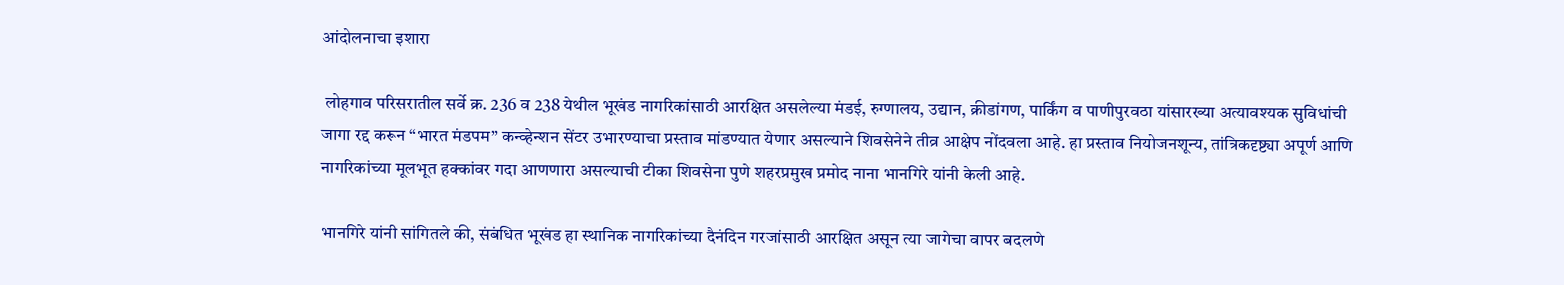आंदोलनाचा इशारा

 लोहगाव परिसरातील सर्वे क्र. 236 व 238 येथील भूखंड नागरिकांसाठी आरक्षित असलेल्या मंडई, रुग्णालय, उद्यान, क्रीडांगण, पार्किंग व पाणीपुरवठा यांसारख्या अत्यावश्यक सुविधांची जागा रद्द करून “भारत मंडपम” कन्व्हेन्शन सेंटर उभारण्याचा प्रस्ताव मांडण्यात येणार असल्याने शिवसेनेने तीव्र आक्षेप नोंदवला आहे. हा प्रस्ताव नियोजनशून्य, तांत्रिकदृष्ट्या अपूर्ण आणि नागरिकांच्या मूलभूत हक्कांवर गदा आणणारा असल्याची टीका शिवसेना पुणे शहरप्रमुख प्रमोद नाना भानगिरे यांनी केली आहे.

भानगिरे यांनी सांगितले की, संबंधित भूखंड हा स्थानिक नागरिकांच्या दैनंदिन गरजांसाठी आरक्षित असून त्या जागेचा वापर बदलणे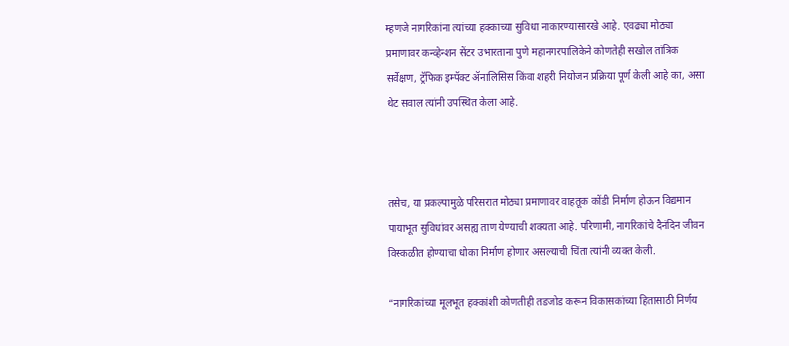म्हणजे नागरिकांना त्यांच्या हक्काच्या सुविधा नाकारण्यासारखे आहे. एवढ्या मोठ्या प्रमाणावर कन्व्हेन्शन सेंटर उभारताना पुणे महानगरपालिकेने कोणतेही सखोल तांत्रिक सर्वेक्षण, ट्रॅफिक इम्पॅक्ट ॲनालिसिस किंवा शहरी नियोजन प्रक्रिया पूर्ण केली आहे का, असा थेट सवाल त्यांनी उपस्थित केला आहे.



तसेच, या प्रकल्पामुळे परिसरात मोठ्या प्रमाणावर वाहतूक कोंडी निर्माण होऊन विद्यमान पायाभूत सुविधांवर असह्य ताण येण्याची शक्यता आहे. परिणामी, नागरिकांचे दैनंदिन जीवन विस्कळीत होण्याचा धोका निर्माण होणार असल्याची चिंता त्यांनी व्यक्त केली.

“नागरिकांच्या मूलभूत हक्कांशी कोणतीही तडजोड करून विकासकांच्या हितासाठी निर्णय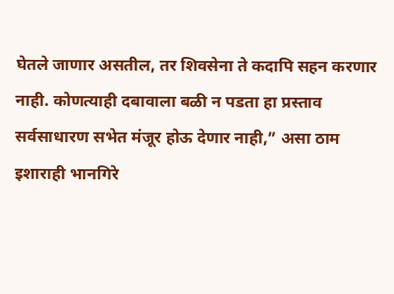घेतले जाणार असतील, तर शिवसेना ते कदापि सहन करणार नाही. कोणत्याही दबावाला बळी न पडता हा प्रस्ताव सर्वसाधारण सभेत मंजूर होऊ देणार नाही,” असा ठाम इशाराही भानगिरे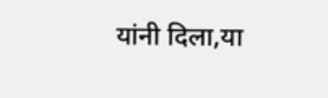यांनी दिला,या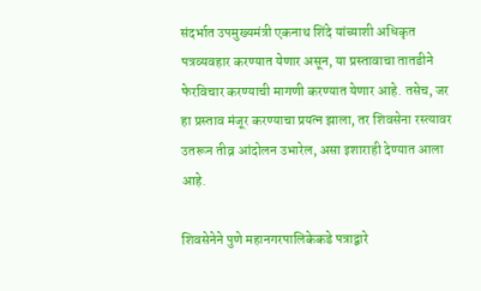संदर्भात उपमुख्यमंत्री एकनाथ शिंदे यांच्याशी अधिकृत पत्रव्यवहार करण्यात येणार असून, या प्रस्तावाचा तातडीने फेरविचार करण्याची मागणी करण्यात येणार आहे. तसेच, जर हा प्रस्ताव मंजूर करण्याचा प्रयत्न झाला, तर शिवसेना रस्त्यावर उतरून तीव्र आंदोलन उभारेल, असा इशाराही देण्यात आला आहे.

शिवसेनेने पुणे महानगरपालिकेकडे पत्राद्वारे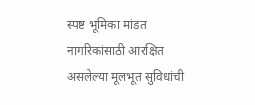स्पष्ट भूमिका मांडत नागरिकांसाठी आरक्षित असलेल्या मूलभूत सुविधांची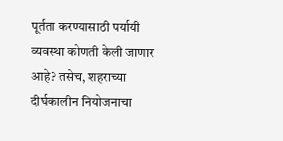पूर्तता करण्यासाठी पर्यायी व्यवस्था कोणती केली जाणार आहे? तसेच, शहराच्या दीर्घकालीन नियोजनाचा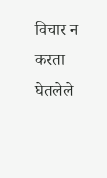विचार न करता घेतलेले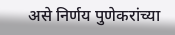असे निर्णय पुणेकरांच्या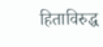हिताविरुद्ध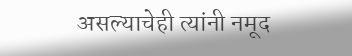असल्याचेही त्यांनी नमूद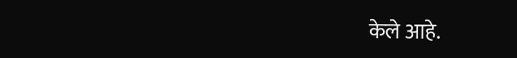केले आहे.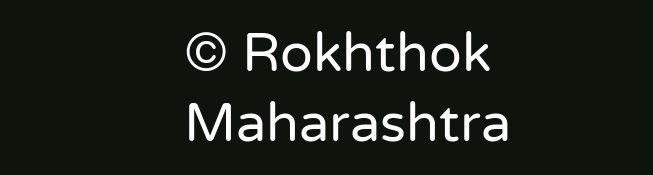© Rokhthok Maharashtra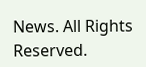News. All Rights Reserved.